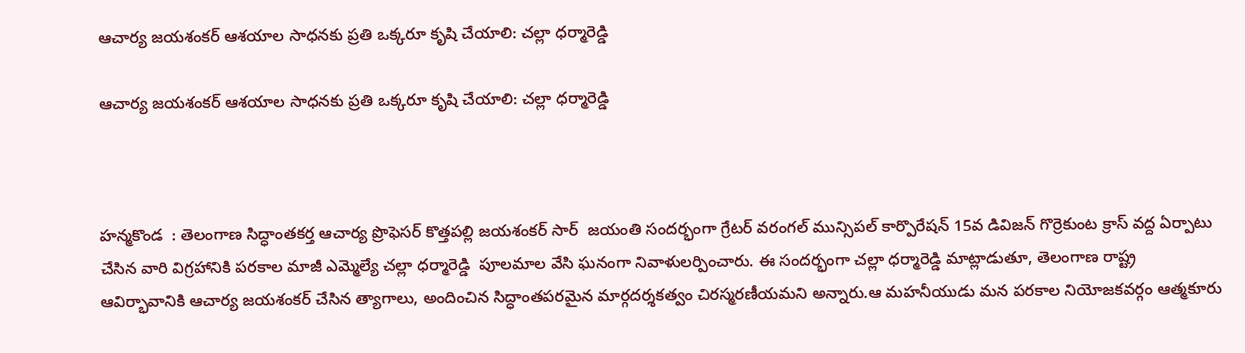ఆచార్య జయశంకర్ ఆశయాల సాధనకు ప్రతి ఒక్కరూ కృషి చేయాలి: చల్లా ధర్మారెడ్డి

ఆచార్య జయశంకర్ ఆశయాల సాధనకు ప్రతి ఒక్కరూ కృషి చేయాలి: చల్లా ధర్మారెడ్డి



హన్మకొండ  : తెలంగాణ సిద్ధాంతకర్త ఆచార్య ప్రొఫెసర్ కొత్తపల్లి జయశంకర్ సార్  జయంతి సందర్భంగా గ్రేటర్ వరంగల్ మున్సిపల్ కార్పొరేషన్ 15వ డివిజన్ గొర్రెకుంట క్రాస్ వద్ద ఏర్పాటు చేసిన వారి విగ్రహానికి పరకాల మాజీ ఎమ్మెల్యే చల్లా ధర్మారెడ్డి  పూలమాల వేసి ఘనంగా నివాళులర్పించారు. ఈ సందర్భంగా చల్లా ధర్మారెడ్డి మాట్లాడుతూ, తెలంగాణ రాష్ట్ర ఆవిర్భావానికి ఆచార్య జయశంకర్ చేసిన త్యాగాలు, అందించిన సిద్ధాంతపరమైన మార్గదర్శకత్వం చిరస్మరణీయమని అన్నారు.ఆ మహనీయుడు మన పరకాల నియోజకవర్గం ఆత్మకూరు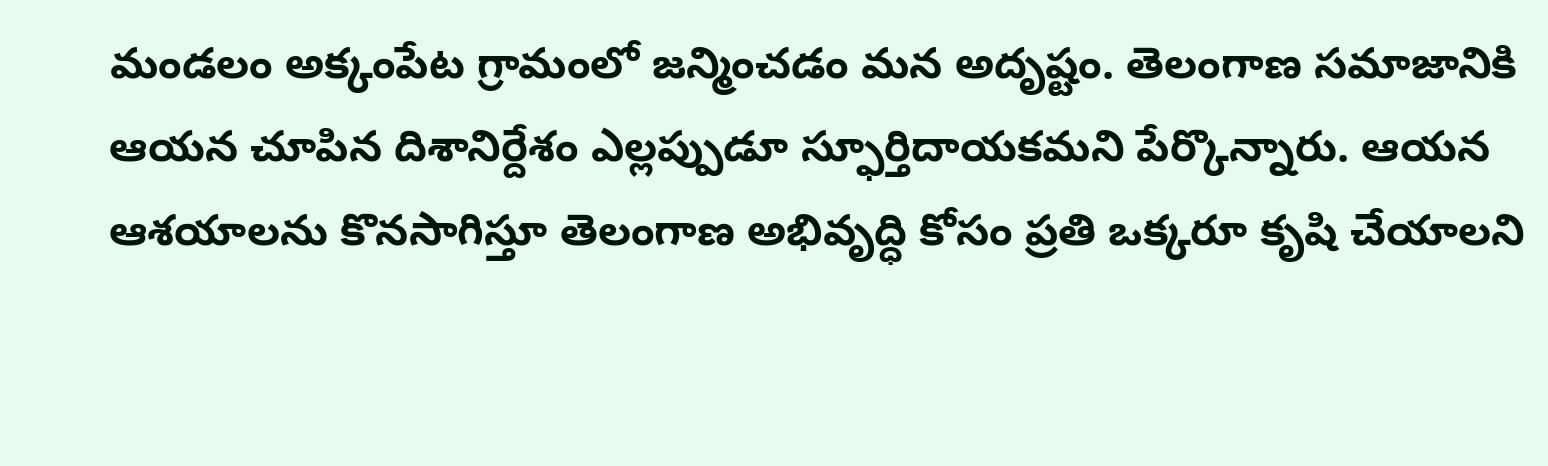మండలం అక్కంపేట గ్రామంలో జన్మించడం మన అదృష్టం. తెలంగాణ సమాజానికి ఆయన చూపిన దిశానిర్దేశం ఎల్లప్పుడూ స్ఫూర్తిదాయకమని పేర్కొన్నారు. ఆయన ఆశయాలను కొనసాగిస్తూ తెలంగాణ అభివృద్ధి కోసం ప్రతి ఒక్కరూ కృషి చేయాలని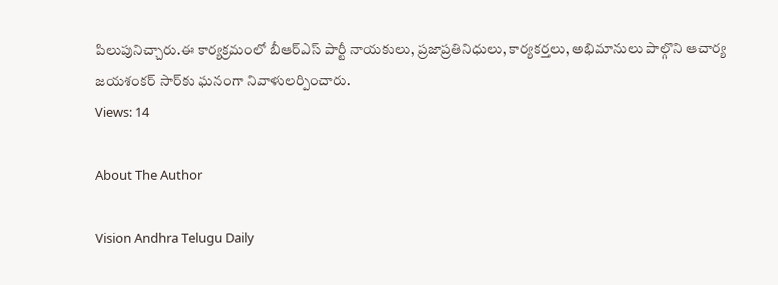పిలుపునిచ్చారు.ఈ కార్యక్రమంలో బీఆర్ఎస్ పార్టీ నాయకులు, ప్రజాప్రతినిధులు, కార్యకర్తలు, అభిమానులు పాల్గొని ఆచార్య జయశంకర్ సార్‌కు ఘనంగా నివాళులర్పించారు.
Views: 14

About The Author

Vision Andhra Telugu Daily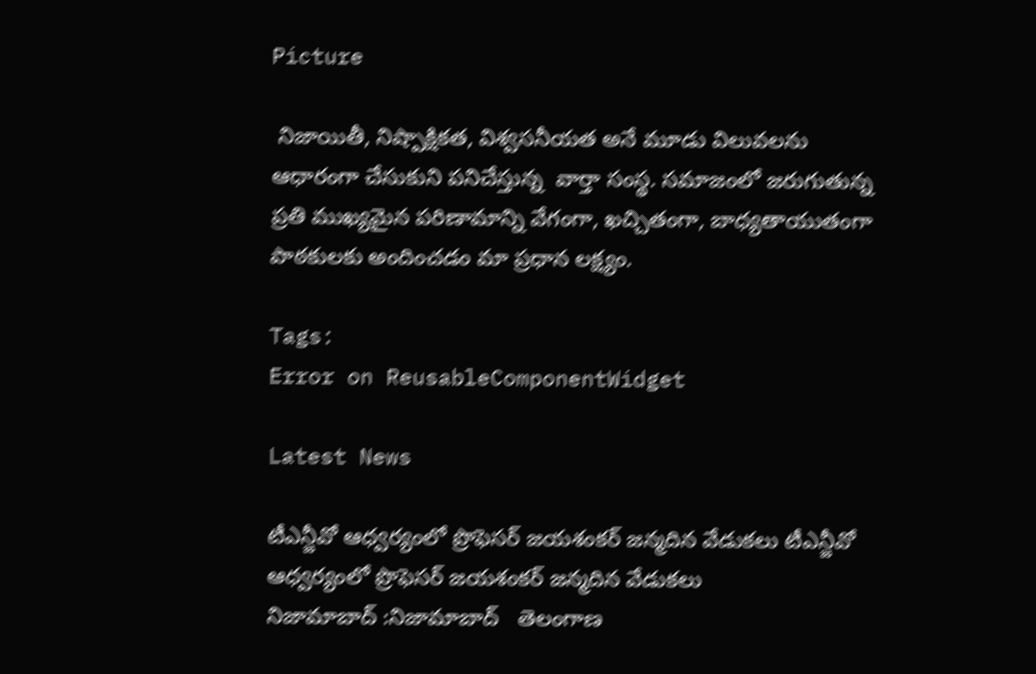Picture

 నిజాయితీ, నిష్పాక్షికత, విశ్వసనీయత అనే మూడు విలువలను ఆధారంగా చేసుకుని పనిచేస్తున్న  వార్తా సంస్థ. సమాజంలో జరుగుతున్న ప్రతి ముఖ్యమైన పరిణామాన్ని వేగంగా, ఖచ్చితంగా, బాధ్యతాయుతంగా పాఠకులకు అందించడం మా ప్రధాన లక్ష్యం.

Tags:
Error on ReusableComponentWidget

Latest News

టీఎన్జీవో ఆధ్వర్యంలో ప్రొఫెసర్ జయశంకర్ జన్మదిన వేడుకలు టీఎన్జీవో ఆధ్వర్యంలో ప్రొఫెసర్ జయశంకర్ జన్మదిన వేడుకలు
నిజామాబాద్ :నిజామాబాద్   తెలంగాణ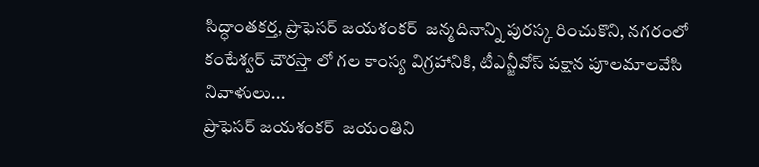సిద్ధాంతకర్త, ప్రొఫెసర్ జయశంకర్  జన్మదినాన్ని పురస్క రించుకొని, నగరంలో  కంటేశ్వర్ చౌరస్తా లో గల కాంస్య విగ్రహానికి, టీఎన్జీవోస్ పక్షాన పూలమాలవేసి  నివాళులు...
ప్రొఫెసర్ జయశంకర్  జయంతిని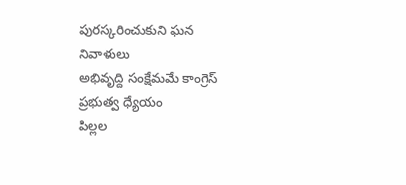పురస్కరించుకుని ఘన నివాళులు
అభివృద్ది సంక్షేమమే కాంగ్రెస్ ప్రభుత్వ ధ్యేయం
పిల్లల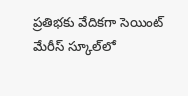ప్రతిభకు వేదికగా సెయింట్ మేరీస్ స్కూల్‌లో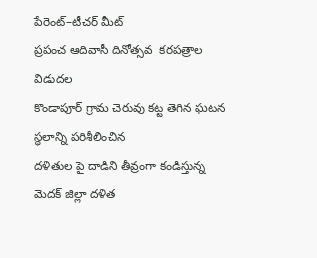పేరెంట్–టీచర్ మీట్
ప్రపంచ ఆదివాసీ దినోత్సవ  కరపత్రాల విడుదల
కొండాపూర్ గ్రామ చెరువు కట్ట తెగిన ఘటన స్థలాన్ని పరిశీలించిన
దళితుల పై దాడిని తీవ్రంగా కండిస్తున్న మెదక్ జిల్లా దళిత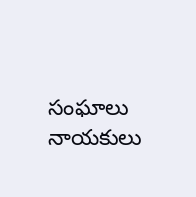సంఘాలు నాయకులు